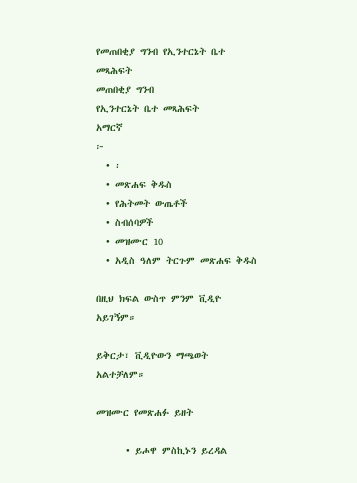የመጠበቂያ ግንብ የኢንተርኔት ቤተ መጻሕፍት
መጠበቂያ ግንብ
የኢንተርኔት ቤተ መጻሕፍት
አማርኛ
፦
  • ፡
  • መጽሐፍ ቅዱስ
  • የሕትመት ውጤቶች
  • ስብሰባዎች
  • መዝሙር 10
  • አዲስ ዓለም ትርጉም መጽሐፍ ቅዱስ

በዚህ ክፍል ውስጥ ምንም ቪዲዮ አይገኝም።

ይቅርታ፣ ቪዲዮውን ማጫወት አልተቻለም።

መዝሙር የመጽሐፉ ይዘት

      • ይሖዋ ምስኪኑን ይረዳል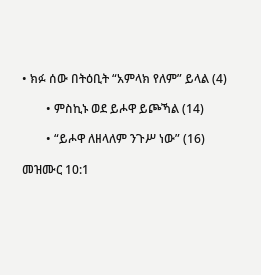• ክፉ ሰው በትዕቢት “አምላክ የለም” ይላል (4)

        • ምስኪኑ ወደ ይሖዋ ይጮኻል (14)

        • “ይሖዋ ለዘላለም ንጉሥ ነው” (16)

መዝሙር 10:1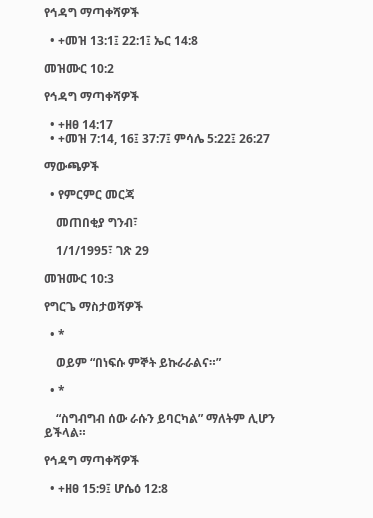የኅዳግ ማጣቀሻዎች

  • +መዝ 13:1፤ 22:1፤ ኤር 14:8

መዝሙር 10:2

የኅዳግ ማጣቀሻዎች

  • +ዘፀ 14:17
  • +መዝ 7:14, 16፤ 37:7፤ ምሳሌ 5:22፤ 26:27

ማውጫዎች

  • የምርምር መርጃ

    መጠበቂያ ግንብ፣

    1/1/1995፣ ገጽ 29

መዝሙር 10:3

የግርጌ ማስታወሻዎች

  • *

    ወይም “በነፍሱ ምኞት ይኩራራልና።”

  • *

    “ስግብግብ ሰው ራሱን ይባርካል” ማለትም ሊሆን ይችላል።

የኅዳግ ማጣቀሻዎች

  • +ዘፀ 15:9፤ ሆሴዕ 12:8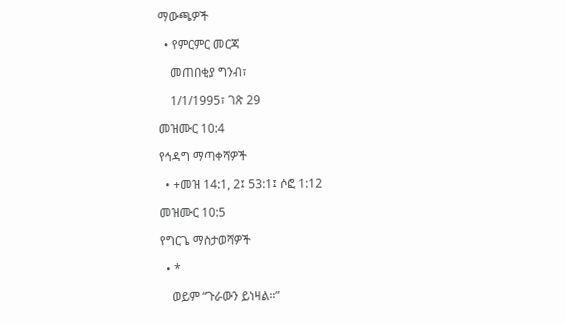ማውጫዎች

  • የምርምር መርጃ

    መጠበቂያ ግንብ፣

    1/1/1995፣ ገጽ 29

መዝሙር 10:4

የኅዳግ ማጣቀሻዎች

  • +መዝ 14:1, 2፤ 53:1፤ ሶፎ 1:12

መዝሙር 10:5

የግርጌ ማስታወሻዎች

  • *

    ወይም “ጉራውን ይነዛል።”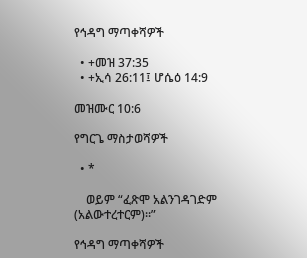የኅዳግ ማጣቀሻዎች

  • +መዝ 37:35
  • +ኢሳ 26:11፤ ሆሴዕ 14:9

መዝሙር 10:6

የግርጌ ማስታወሻዎች

  • *

    ወይም “ፈጽሞ አልንገዳገድም (አልውተረተርም)።”

የኅዳግ ማጣቀሻዎች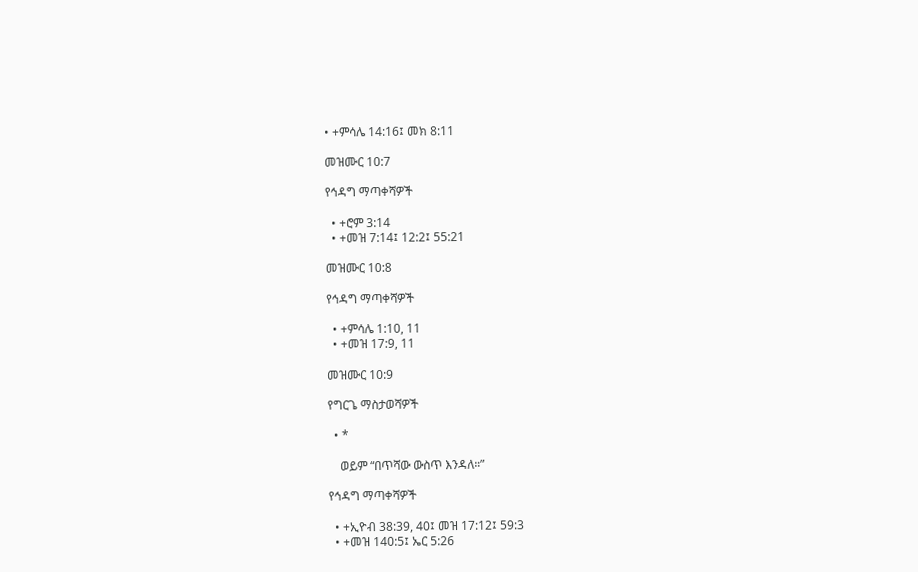• +ምሳሌ 14:16፤ መክ 8:11

መዝሙር 10:7

የኅዳግ ማጣቀሻዎች

  • +ሮም 3:14
  • +መዝ 7:14፤ 12:2፤ 55:21

መዝሙር 10:8

የኅዳግ ማጣቀሻዎች

  • +ምሳሌ 1:10, 11
  • +መዝ 17:9, 11

መዝሙር 10:9

የግርጌ ማስታወሻዎች

  • *

    ወይም “በጥሻው ውስጥ እንዳለ።”

የኅዳግ ማጣቀሻዎች

  • +ኢዮብ 38:39, 40፤ መዝ 17:12፤ 59:3
  • +መዝ 140:5፤ ኤር 5:26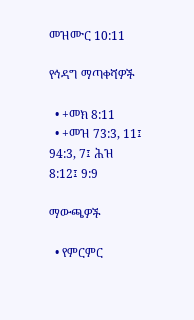መዝሙር 10:11

የኅዳግ ማጣቀሻዎች

  • +መክ 8:11
  • +መዝ 73:3, 11፤ 94:3, 7፤ ሕዝ 8:12፤ 9:9

ማውጫዎች

  • የምርምር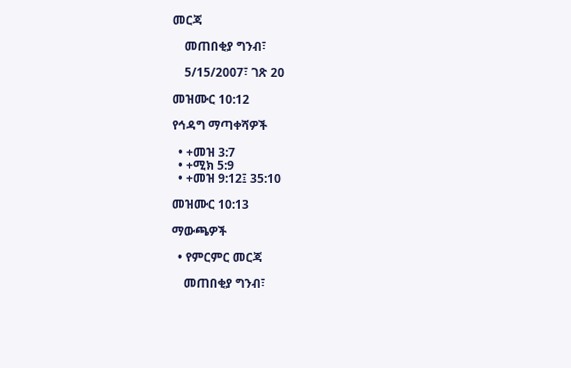መርጃ

    መጠበቂያ ግንብ፣

    5/15/2007፣ ገጽ 20

መዝሙር 10:12

የኅዳግ ማጣቀሻዎች

  • +መዝ 3:7
  • +ሚክ 5:9
  • +መዝ 9:12፤ 35:10

መዝሙር 10:13

ማውጫዎች

  • የምርምር መርጃ

    መጠበቂያ ግንብ፣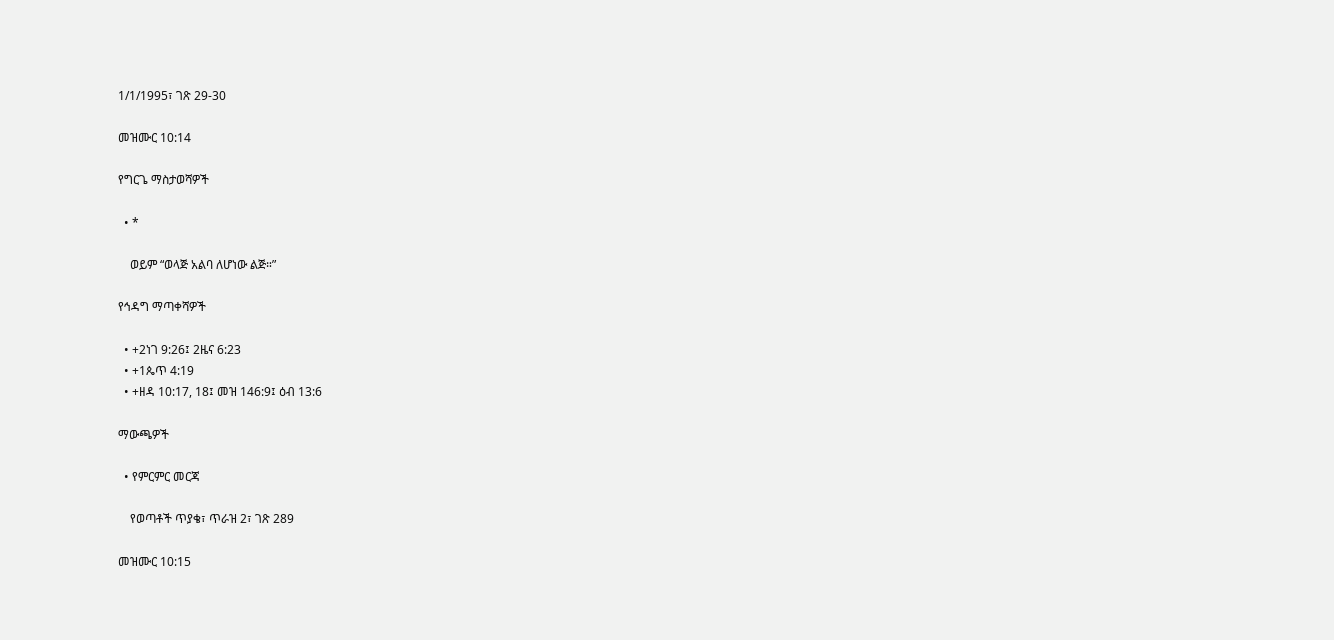1/1/1995፣ ገጽ 29-30

መዝሙር 10:14

የግርጌ ማስታወሻዎች

  • *

    ወይም “ወላጅ አልባ ለሆነው ልጅ።”

የኅዳግ ማጣቀሻዎች

  • +2ነገ 9:26፤ 2ዜና 6:23
  • +1ጴጥ 4:19
  • +ዘዳ 10:17, 18፤ መዝ 146:9፤ ዕብ 13:6

ማውጫዎች

  • የምርምር መርጃ

    የወጣቶች ጥያቄ፣ ጥራዝ 2፣ ገጽ 289

መዝሙር 10:15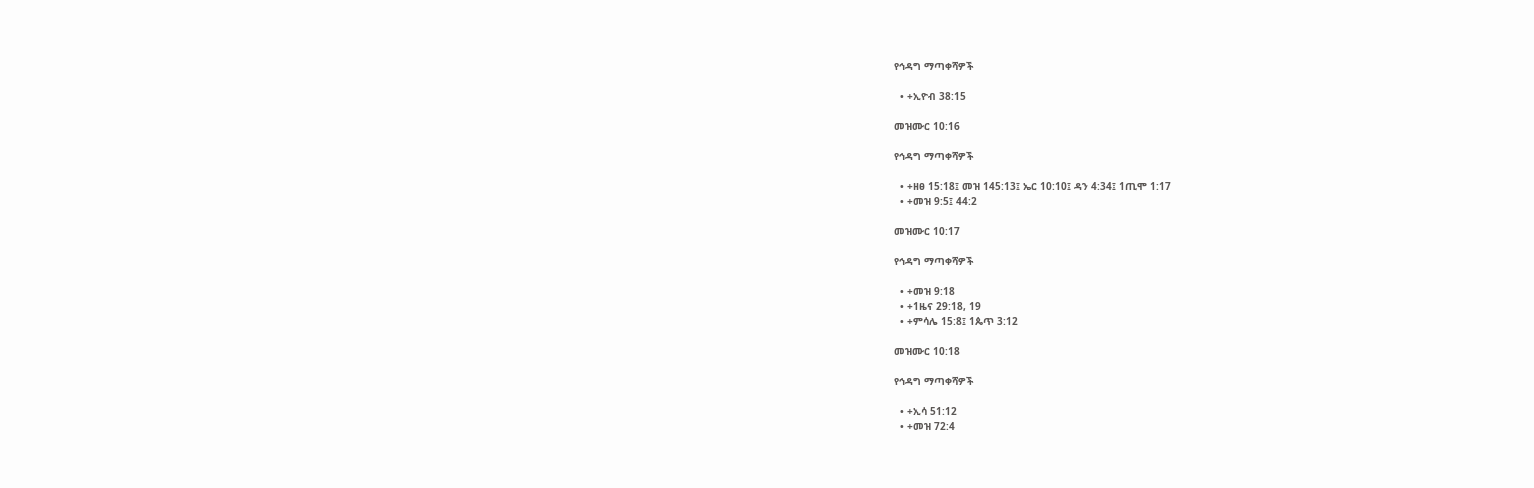የኅዳግ ማጣቀሻዎች

  • +ኢዮብ 38:15

መዝሙር 10:16

የኅዳግ ማጣቀሻዎች

  • +ዘፀ 15:18፤ መዝ 145:13፤ ኤር 10:10፤ ዳን 4:34፤ 1ጢሞ 1:17
  • +መዝ 9:5፤ 44:2

መዝሙር 10:17

የኅዳግ ማጣቀሻዎች

  • +መዝ 9:18
  • +1ዜና 29:18, 19
  • +ምሳሌ 15:8፤ 1ጴጥ 3:12

መዝሙር 10:18

የኅዳግ ማጣቀሻዎች

  • +ኢሳ 51:12
  • +መዝ 72:4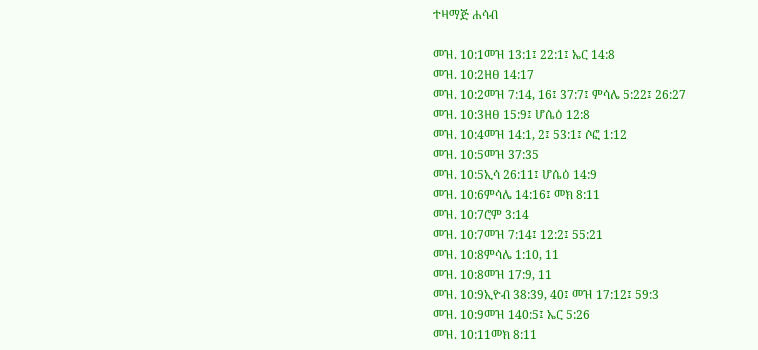ተዛማጅ ሐሳብ

መዝ. 10:1መዝ 13:1፤ 22:1፤ ኤር 14:8
መዝ. 10:2ዘፀ 14:17
መዝ. 10:2መዝ 7:14, 16፤ 37:7፤ ምሳሌ 5:22፤ 26:27
መዝ. 10:3ዘፀ 15:9፤ ሆሴዕ 12:8
መዝ. 10:4መዝ 14:1, 2፤ 53:1፤ ሶፎ 1:12
መዝ. 10:5መዝ 37:35
መዝ. 10:5ኢሳ 26:11፤ ሆሴዕ 14:9
መዝ. 10:6ምሳሌ 14:16፤ መክ 8:11
መዝ. 10:7ሮም 3:14
መዝ. 10:7መዝ 7:14፤ 12:2፤ 55:21
መዝ. 10:8ምሳሌ 1:10, 11
መዝ. 10:8መዝ 17:9, 11
መዝ. 10:9ኢዮብ 38:39, 40፤ መዝ 17:12፤ 59:3
መዝ. 10:9መዝ 140:5፤ ኤር 5:26
መዝ. 10:11መክ 8:11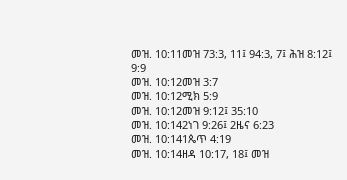መዝ. 10:11መዝ 73:3, 11፤ 94:3, 7፤ ሕዝ 8:12፤ 9:9
መዝ. 10:12መዝ 3:7
መዝ. 10:12ሚክ 5:9
መዝ. 10:12መዝ 9:12፤ 35:10
መዝ. 10:142ነገ 9:26፤ 2ዜና 6:23
መዝ. 10:141ጴጥ 4:19
መዝ. 10:14ዘዳ 10:17, 18፤ መዝ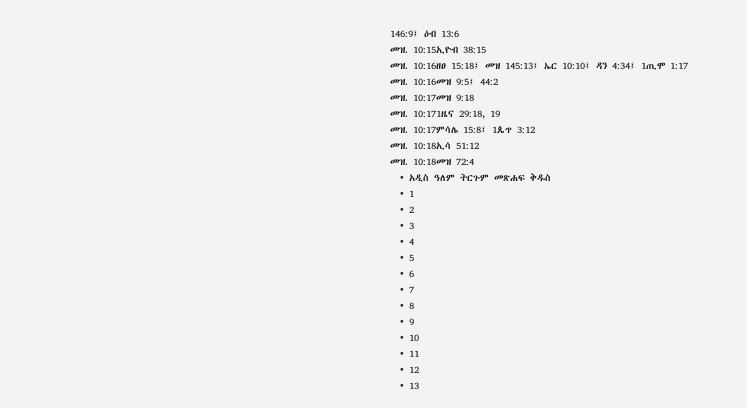146:9፤ ዕብ 13:6
መዝ. 10:15ኢዮብ 38:15
መዝ. 10:16ዘፀ 15:18፤ መዝ 145:13፤ ኤር 10:10፤ ዳን 4:34፤ 1ጢሞ 1:17
መዝ. 10:16መዝ 9:5፤ 44:2
መዝ. 10:17መዝ 9:18
መዝ. 10:171ዜና 29:18, 19
መዝ. 10:17ምሳሌ 15:8፤ 1ጴጥ 3:12
መዝ. 10:18ኢሳ 51:12
መዝ. 10:18መዝ 72:4
  • አዲስ ዓለም ትርጉም መጽሐፍ ቅዱስ
  • 1
  • 2
  • 3
  • 4
  • 5
  • 6
  • 7
  • 8
  • 9
  • 10
  • 11
  • 12
  • 13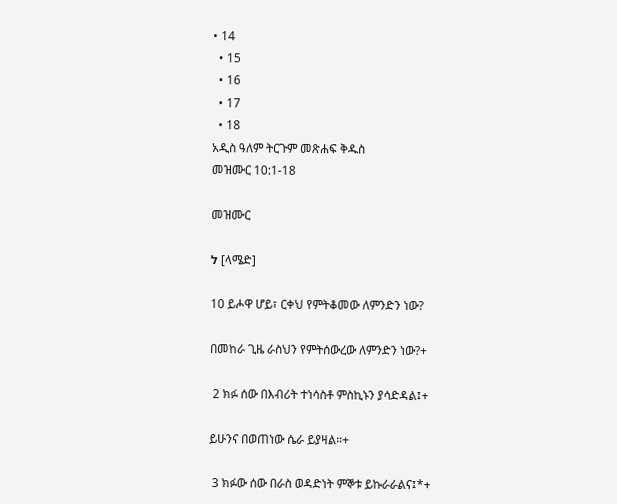• 14
  • 15
  • 16
  • 17
  • 18
አዲስ ዓለም ትርጉም መጽሐፍ ቅዱስ
መዝሙር 10:1-18

መዝሙር

ל [ላሜድ]

10 ይሖዋ ሆይ፣ ርቀህ የምትቆመው ለምንድን ነው?

በመከራ ጊዜ ራስህን የምትሰውረው ለምንድን ነው?+

 2 ክፉ ሰው በእብሪት ተነሳስቶ ምስኪኑን ያሳድዳል፤+

ይሁንና በወጠነው ሴራ ይያዛል።+

 3 ክፉው ሰው በራስ ወዳድነት ምኞቱ ይኩራራልና፤*+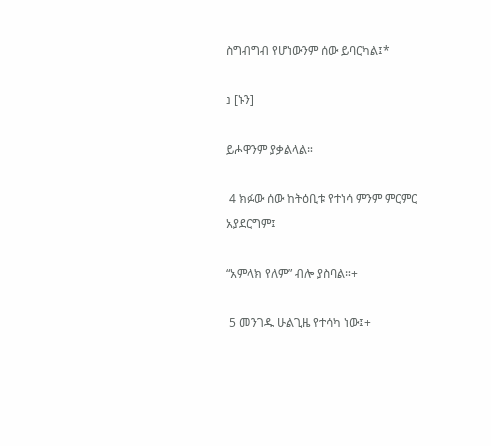ስግብግብ የሆነውንም ሰው ይባርካል፤*

נ [ኑን]

ይሖዋንም ያቃልላል።

 4 ክፉው ሰው ከትዕቢቱ የተነሳ ምንም ምርምር አያደርግም፤

“አምላክ የለም” ብሎ ያስባል።+

 5 መንገዱ ሁልጊዜ የተሳካ ነው፤+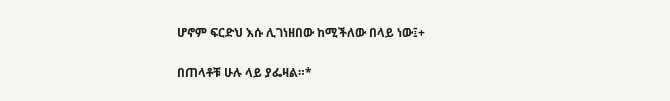ሆኖም ፍርድህ እሱ ሊገነዘበው ከሚችለው በላይ ነው፤+

በጠላቶቹ ሁሉ ላይ ያፌዛል።*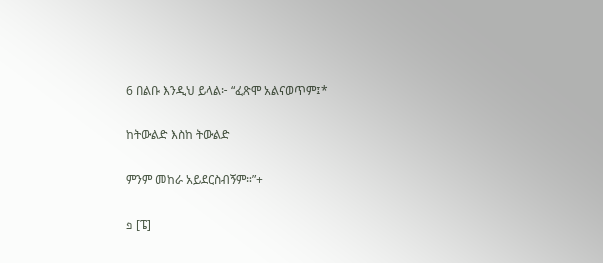6 በልቡ እንዲህ ይላል፦ “ፈጽሞ አልናወጥም፤*

ከትውልድ እስከ ትውልድ

ምንም መከራ አይደርስብኝም።”+

פ [ፔ]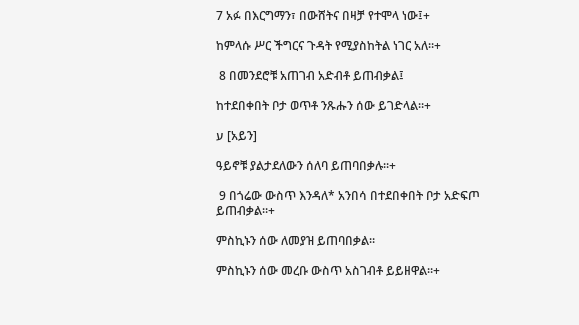7 አፉ በእርግማን፣ በውሸትና በዛቻ የተሞላ ነው፤+

ከምላሱ ሥር ችግርና ጉዳት የሚያስከትል ነገር አለ።+

 8 በመንደሮቹ አጠገብ አድብቶ ይጠብቃል፤

ከተደበቀበት ቦታ ወጥቶ ንጹሑን ሰው ይገድላል።+

ע [አይን]

ዓይኖቹ ያልታደለውን ሰለባ ይጠባበቃሉ።+

 9 በጎሬው ውስጥ እንዳለ* አንበሳ በተደበቀበት ቦታ አድፍጦ ይጠብቃል።+

ምስኪኑን ሰው ለመያዝ ይጠባበቃል።

ምስኪኑን ሰው መረቡ ውስጥ አስገብቶ ይይዘዋል።+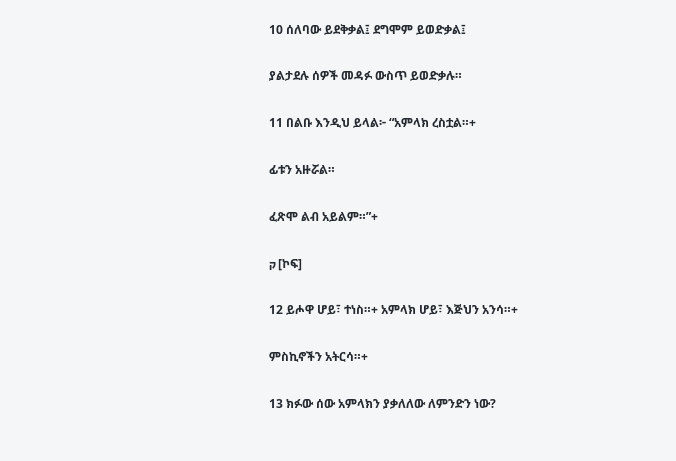10 ሰለባው ይደቅቃል፤ ደግሞም ይወድቃል፤

ያልታደሉ ሰዎች መዳፉ ውስጥ ይወድቃሉ።

11 በልቡ እንዲህ ይላል፦ “አምላክ ረስቷል።+

ፊቱን አዙሯል።

ፈጽሞ ልብ አይልም።”+

ק [ኮፍ]

12 ይሖዋ ሆይ፣ ተነስ።+ አምላክ ሆይ፣ እጅህን አንሳ።+

ምስኪኖችን አትርሳ።+

13 ክፉው ሰው አምላክን ያቃለለው ለምንድን ነው?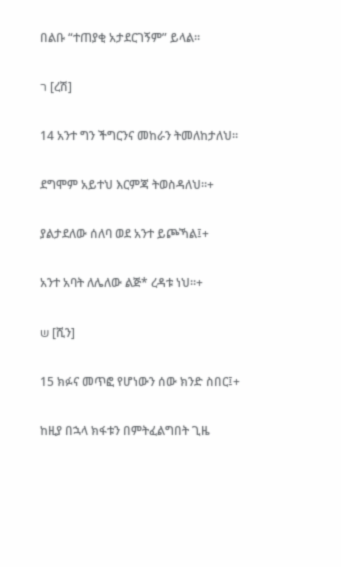በልቡ “ተጠያቂ አታደርገኝም” ይላል።

ר [ረሽ]

14 አንተ ግን ችግርንና መከራን ትመለከታለህ።

ደግሞም አይተህ እርምጃ ትወስዳለህ።+

ያልታደለው ሰለባ ወደ አንተ ይጮኻል፤+

አንተ አባት ለሌለው ልጅ* ረዳቱ ነህ።+

ש [ሺን]

15 ክፉና መጥፎ የሆነውን ሰው ክንድ ስበር፤+

ከዚያ በኋላ ክፋቱን በምትፈልግበት ጊዜ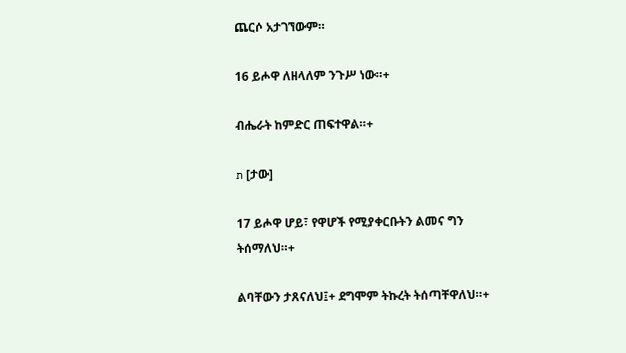ጨርሶ አታገኘውም።

16 ይሖዋ ለዘላለም ንጉሥ ነው።+

ብሔራት ከምድር ጠፍተዋል።+

ת [ታው]

17 ይሖዋ ሆይ፣ የዋሆች የሚያቀርቡትን ልመና ግን ትሰማለህ።+

ልባቸውን ታጸናለህ፤+ ደግሞም ትኩረት ትሰጣቸዋለህ።+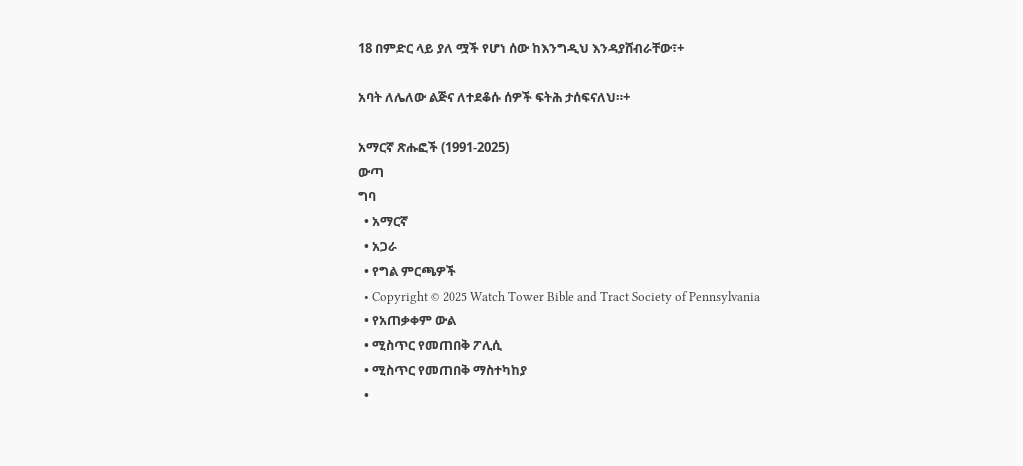18 በምድር ላይ ያለ ሟች የሆነ ሰው ከእንግዲህ እንዳያሸብራቸው፣+

አባት ለሌለው ልጅና ለተደቆሱ ሰዎች ፍትሕ ታሰፍናለህ።+

አማርኛ ጽሑፎች (1991-2025)
ውጣ
ግባ
  • አማርኛ
  • አጋራ
  • የግል ምርጫዎች
  • Copyright © 2025 Watch Tower Bible and Tract Society of Pennsylvania
  • የአጠቃቀም ውል
  • ሚስጥር የመጠበቅ ፖሊሲ
  • ሚስጥር የመጠበቅ ማስተካከያ
  •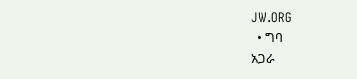JW.ORG
  • ግባ
አጋራ